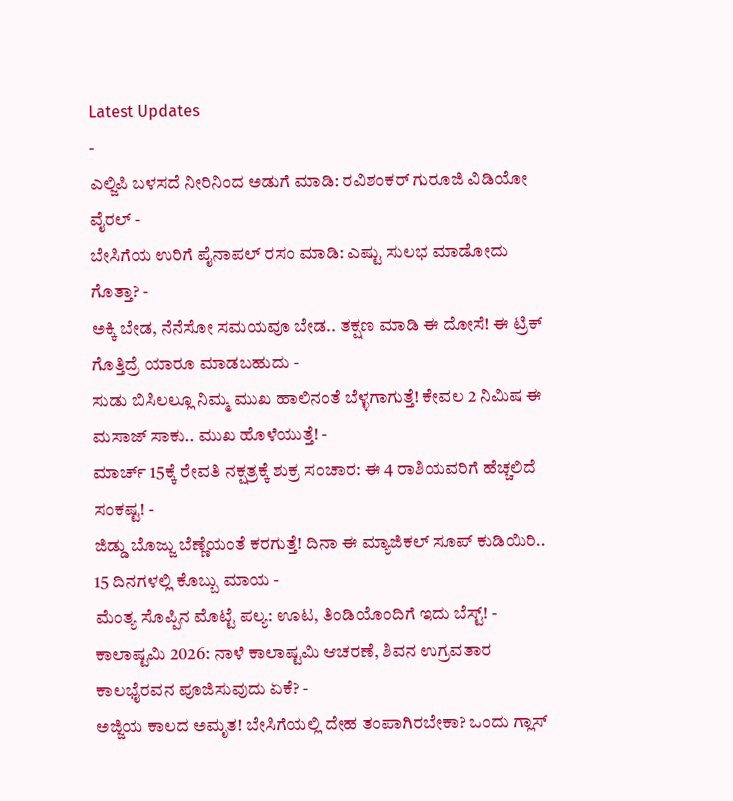Latest Updates
-
ಎಲ್ಜಿಪಿ ಬಳಸದೆ ನೀರಿನಿಂದ ಅಡುಗೆ ಮಾಡಿ: ರವಿಶಂಕರ್ ಗುರೂಜಿ ವಿಡಿಯೋ ವೈರಲ್ -
ಬೇಸಿಗೆಯ ಉರಿಗೆ ಪೈನಾಪಲ್ ರಸಂ ಮಾಡಿ: ಎಷ್ಟು ಸುಲಭ ಮಾಡೋದು ಗೊತ್ತಾ? -
ಅಕ್ಕಿ ಬೇಡ, ನೆನೆಸೋ ಸಮಯವೂ ಬೇಡ.. ತಕ್ಷಣ ಮಾಡಿ ಈ ದೋಸೆ! ಈ ಟ್ರಿಕ್ ಗೊತ್ತಿದ್ರೆ ಯಾರೂ ಮಾಡಬಹುದು -
ಸುಡು ಬಿಸಿಲಲ್ಲೂ ನಿಮ್ಮ ಮುಖ ಹಾಲಿನಂತೆ ಬೆಳ್ಳಗಾಗುತ್ತೆ! ಕೇವಲ 2 ನಿಮಿಷ ಈ ಮಸಾಜ್ ಸಾಕು.. ಮುಖ ಹೊಳೆಯುತ್ತೆ! -
ಮಾರ್ಚ್ 15ಕ್ಕೆ ರೇವತಿ ನಕ್ಷತ್ರಕ್ಕೆ ಶುಕ್ರ ಸಂಚಾರ: ಈ 4 ರಾಶಿಯವರಿಗೆ ಹೆಚ್ಚಲಿದೆ ಸಂಕಷ್ಟ! -
ಜಿಡ್ಡು ಬೊಜ್ಜು ಬೆಣ್ಣೆಯಂತೆ ಕರಗುತ್ತೆ! ದಿನಾ ಈ ಮ್ಯಾಜಿಕಲ್ ಸೂಪ್ ಕುಡಿಯಿರಿ.. 15 ದಿನಗಳಲ್ಲಿ ಕೊಬ್ಬು ಮಾಯ -
ಮೆಂತ್ಯ ಸೊಪ್ಪಿನ ಮೊಟ್ಟೆ ಪಲ್ಯ: ಊಟ, ತಿಂಡಿಯೊಂದಿಗೆ ಇದು ಬೆಸ್ಟ್! -
ಕಾಲಾಷ್ಟಮಿ 2026: ನಾಳೆ ಕಾಲಾಷ್ಟಮಿ ಆಚರಣೆ, ಶಿವನ ಉಗ್ರವತಾರ ಕಾಲಭೈರವನ ಪೂಜಿಸುವುದು ಏಕೆ? -
ಅಜ್ಜಿಯ ಕಾಲದ ಅಮೃತ! ಬೇಸಿಗೆಯಲ್ಲಿ ದೇಹ ತಂಪಾಗಿರಬೇಕಾ? ಒಂದು ಗ್ಲಾಸ್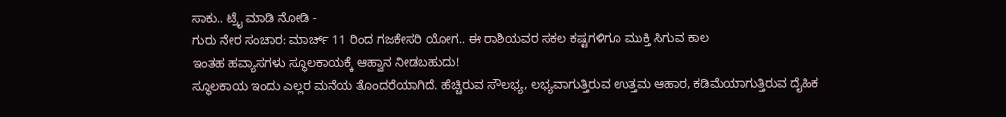ಸಾಕು.. ಟ್ರೈ ಮಾಡಿ ನೋಡಿ -
ಗುರು ನೇರ ಸಂಚಾರ: ಮಾರ್ಚ್ 11 ರಿಂದ ಗಜಕೇಸರಿ ಯೋಗ.. ಈ ರಾಶಿಯವರ ಸಕಲ ಕಷ್ಟಗಳಿಗೂ ಮುಕ್ತಿ ಸಿಗುವ ಕಾಲ
ಇಂತಹ ಹವ್ಯಾಸಗಳು ಸ್ಥೂಲಕಾಯಕ್ಕೆ ಆಹ್ವಾನ ನೀಡಬಹುದು!
ಸ್ಥೂಲಕಾಯ ಇಂದು ಎಲ್ಲರ ಮನೆಯ ತೊಂದರೆಯಾಗಿದೆ. ಹೆಚ್ಚಿರುವ ಸೌಲಭ್ಯ, ಲಭ್ಯವಾಗುತ್ತಿರುವ ಉತ್ತಮ ಆಹಾರ, ಕಡಿಮೆಯಾಗುತ್ತಿರುವ ದೈಹಿಕ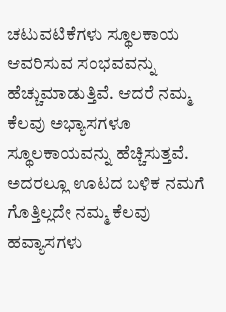ಚಟುವಟಿಕೆಗಳು ಸ್ಥೂಲಕಾಯ ಆವರಿಸುವ ಸಂಭವವನ್ನು ಹೆಚ್ಚುಮಾಡುತ್ತಿವೆ. ಆದರೆ ನಮ್ಮ ಕೆಲವು ಅಭ್ಯಾಸಗಳೂ ಸ್ಥೂಲಕಾಯವನ್ನು ಹೆಚ್ಚಿಸುತ್ತವೆ. ಅದರಲ್ಲೂ ಊಟದ ಬಳಿಕ ನಮಗೆ ಗೊತ್ತಿಲ್ಲದೇ ನಮ್ಮ ಕೆಲವು ಹವ್ಯಾಸಗಳು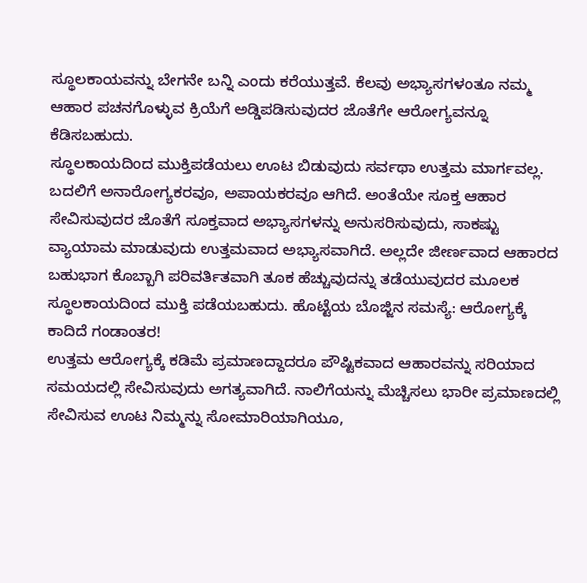ಸ್ಥೂಲಕಾಯವನ್ನು ಬೇಗನೇ ಬನ್ನಿ ಎಂದು ಕರೆಯುತ್ತವೆ. ಕೆಲವು ಅಭ್ಯಾಸಗಳಂತೂ ನಮ್ಮ ಆಹಾರ ಪಚನಗೊಳ್ಳುವ ಕ್ರಿಯೆಗೆ ಅಡ್ಡಿಪಡಿಸುವುದರ ಜೊತೆಗೇ ಆರೋಗ್ಯವನ್ನೂ ಕೆಡಿಸಬಹುದು.
ಸ್ಥೂಲಕಾಯದಿಂದ ಮುಕ್ತಿಪಡೆಯಲು ಊಟ ಬಿಡುವುದು ಸರ್ವಥಾ ಉತ್ತಮ ಮಾರ್ಗವಲ್ಲ. ಬದಲಿಗೆ ಅನಾರೋಗ್ಯಕರವೂ, ಅಪಾಯಕರವೂ ಆಗಿದೆ. ಅಂತೆಯೇ ಸೂಕ್ತ ಆಹಾರ ಸೇವಿಸುವುದರ ಜೊತೆಗೆ ಸೂಕ್ತವಾದ ಅಭ್ಯಾಸಗಳನ್ನು ಅನುಸರಿಸುವುದು, ಸಾಕಷ್ಟು ವ್ಯಾಯಾಮ ಮಾಡುವುದು ಉತ್ತಮವಾದ ಅಭ್ಯಾಸವಾಗಿದೆ. ಅಲ್ಲದೇ ಜೀರ್ಣವಾದ ಆಹಾರದ ಬಹುಭಾಗ ಕೊಬ್ಬಾಗಿ ಪರಿವರ್ತಿತವಾಗಿ ತೂಕ ಹೆಚ್ಚುವುದನ್ನು ತಡೆಯುವುದರ ಮೂಲಕ ಸ್ಥೂಲಕಾಯದಿಂದ ಮುಕ್ತಿ ಪಡೆಯಬಹುದು. ಹೊಟ್ಟೆಯ ಬೊಜ್ಜಿನ ಸಮಸ್ಯೆ: ಆರೋಗ್ಯಕ್ಕೆ ಕಾದಿದೆ ಗಂಡಾಂತರ!
ಉತ್ತಮ ಆರೋಗ್ಯಕ್ಕೆ ಕಡಿಮೆ ಪ್ರಮಾಣದ್ದಾದರೂ ಪೌಷ್ಟಿಕವಾದ ಆಹಾರವನ್ನು ಸರಿಯಾದ ಸಮಯದಲ್ಲಿ ಸೇವಿಸುವುದು ಅಗತ್ಯವಾಗಿದೆ. ನಾಲಿಗೆಯನ್ನು ಮೆಚ್ಚಿಸಲು ಭಾರೀ ಪ್ರಮಾಣದಲ್ಲಿ ಸೇವಿಸುವ ಊಟ ನಿಮ್ಮನ್ನು ಸೋಮಾರಿಯಾಗಿಯೂ,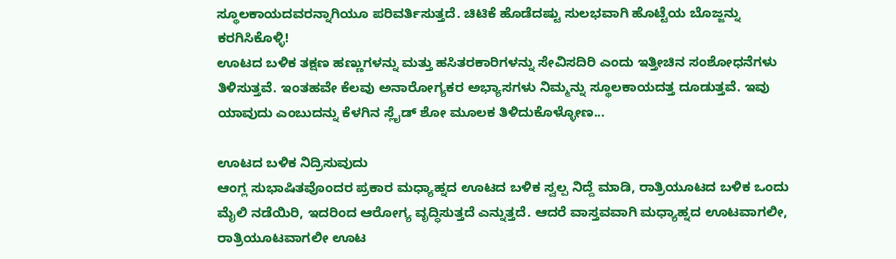ಸ್ಥೂಲಕಾಯದವರನ್ನಾಗಿಯೂ ಪರಿವರ್ತಿಸುತ್ತದೆ. ಚಿಟಿಕೆ ಹೊಡೆದಷ್ಟು ಸುಲಭವಾಗಿ ಹೊಟ್ಟೆಯ ಬೊಜ್ಜನ್ನು ಕರಗಿಸಿಕೊಳ್ಳಿ!
ಊಟದ ಬಳಿಕ ತಕ್ಷಣ ಹಣ್ಣುಗಳನ್ನು ಮತ್ತು ಹಸಿತರಕಾರಿಗಳನ್ನು ಸೇವಿಸದಿರಿ ಎಂದು ಇತ್ತೀಚಿನ ಸಂಶೋಧನೆಗಳು ತಿಳಿಸುತ್ತವೆ. ಇಂತಹವೇ ಕೆಲವು ಅನಾರೋಗ್ಯಕರ ಅಭ್ಯಾಸಗಳು ನಿಮ್ಮನ್ನು ಸ್ಥೂಲಕಾಯದತ್ತ ದೂಡುತ್ತವೆ. ಇವು ಯಾವುದು ಎಂಬುದನ್ನು ಕೆಳಗಿನ ಸ್ಲೈಡ್ ಶೋ ಮೂಲಕ ತಿಳಿದುಕೊಳ್ಳೋಣ...

ಊಟದ ಬಳಿಕ ನಿದ್ರಿಸುವುದು
ಆಂಗ್ಲ ಸುಭಾಷಿತವೊಂದರ ಪ್ರಕಾರ ಮಧ್ಯಾಹ್ನದ ಊಟದ ಬಳಿಕ ಸ್ವಲ್ಪ ನಿದ್ದೆ ಮಾಡಿ, ರಾತ್ರಿಯೂಟದ ಬಳಿಕ ಒಂದು ಮೈಲಿ ನಡೆಯಿರಿ, ಇದರಿಂದ ಆರೋಗ್ಯ ವೃದ್ಧಿಸುತ್ತದೆ ಎನ್ನುತ್ತದೆ. ಆದರೆ ವಾಸ್ತವವಾಗಿ ಮಧ್ಯಾಹ್ನದ ಊಟವಾಗಲೀ, ರಾತ್ರಿಯೂಟವಾಗಲೀ ಊಟ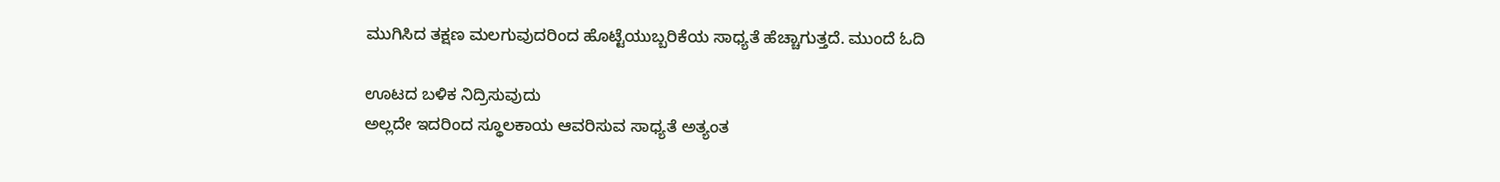ಮುಗಿಸಿದ ತಕ್ಷಣ ಮಲಗುವುದರಿಂದ ಹೊಟ್ಟೆಯುಬ್ಬರಿಕೆಯ ಸಾಧ್ಯತೆ ಹೆಚ್ಚಾಗುತ್ತದೆ. ಮುಂದೆ ಓದಿ

ಊಟದ ಬಳಿಕ ನಿದ್ರಿಸುವುದು
ಅಲ್ಲದೇ ಇದರಿಂದ ಸ್ಥೂಲಕಾಯ ಆವರಿಸುವ ಸಾಧ್ಯತೆ ಅತ್ಯಂತ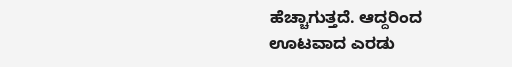ಹೆಚ್ಚಾಗುತ್ತದೆ. ಆದ್ದರಿಂದ ಊಟವಾದ ಎರಡು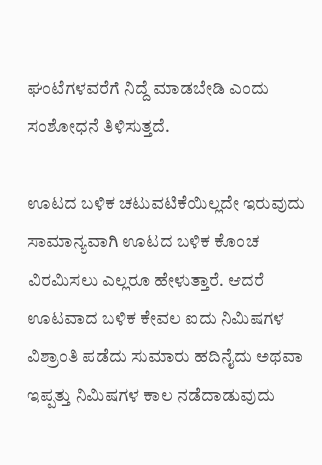ಘಂಟೆಗಳವರೆಗೆ ನಿದ್ದೆ ಮಾಡಬೇಡಿ ಎಂದು ಸಂಶೋಧನೆ ತಿಳಿಸುತ್ತದೆ.

ಊಟದ ಬಳಿಕ ಚಟುವಟಿಕೆಯಿಲ್ಲದೇ ಇರುವುದು
ಸಾಮಾನ್ಯವಾಗಿ ಊಟದ ಬಳಿಕ ಕೊಂಚ ವಿರಮಿಸಲು ಎಲ್ಲರೂ ಹೇಳುತ್ತಾರೆ. ಆದರೆ ಊಟವಾದ ಬಳಿಕ ಕೇವಲ ಐದು ನಿಮಿಷಗಳ ವಿಶ್ರಾಂತಿ ಪಡೆದು ಸುಮಾರು ಹದಿನೈದು ಅಥವಾ ಇಪ್ಪತ್ತು ನಿಮಿಷಗಳ ಕಾಲ ನಡೆದಾಡುವುದು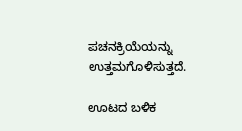ಪಚನಕ್ರಿಯೆಯನ್ನು ಉತ್ತಮಗೊಳಿಸುತ್ತದೆ.

ಊಟದ ಬಳಿಕ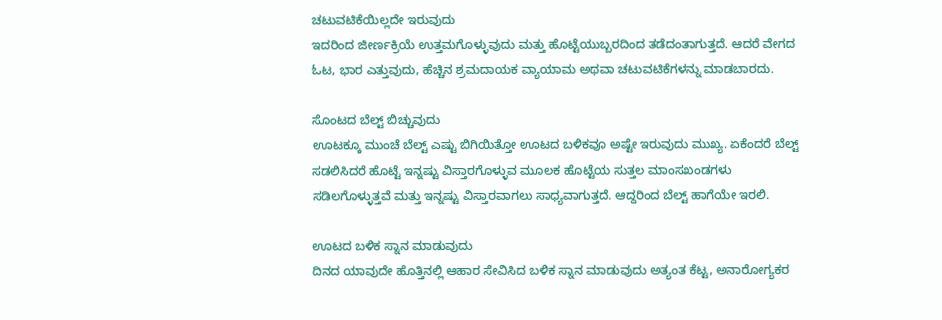ಚಟುವಟಿಕೆಯಿಲ್ಲದೇ ಇರುವುದು
ಇದರಿಂದ ಜೀರ್ಣಕ್ರಿಯೆ ಉತ್ತಮಗೊಳ್ಳುವುದು ಮತ್ತು ಹೊಟ್ಟೆಯುಬ್ಬರದಿಂದ ತಡೆದಂತಾಗುತ್ತದೆ. ಆದರೆ ವೇಗದ ಓಟ, ಭಾರ ಎತ್ತುವುದು, ಹೆಚ್ಚಿನ ಶ್ರಮದಾಯಕ ವ್ಯಾಯಾಮ ಅಥವಾ ಚಟುವಟಿಕೆಗಳನ್ನು ಮಾಡಬಾರದು.

ಸೊಂಟದ ಬೆಲ್ಟ್ ಬಿಚ್ಚುವುದು
ಊಟಕ್ಕೂ ಮುಂಚೆ ಬೆಲ್ಟ್ ಎಷ್ಟು ಬಿಗಿಯಿತ್ತೋ ಊಟದ ಬಳಿಕವೂ ಅಷ್ಟೇ ಇರುವುದು ಮುಖ್ಯ. ಏಕೆಂದರೆ ಬೆಲ್ಟ್ ಸಡಲಿಸಿದರೆ ಹೊಟ್ಟೆ ಇನ್ನಷ್ಟು ವಿಸ್ತಾರಗೊಳ್ಳುವ ಮೂಲಕ ಹೊಟ್ಟೆಯ ಸುತ್ತಲ ಮಾಂಸಖಂಡಗಳು ಸಡಿಲಗೊಳ್ಳುತ್ತವೆ ಮತ್ತು ಇನ್ನಷ್ಟು ವಿಸ್ತಾರವಾಗಲು ಸಾಧ್ಯವಾಗುತ್ತದೆ. ಆದ್ದರಿಂದ ಬೆಲ್ಟ್ ಹಾಗೆಯೇ ಇರಲಿ.

ಊಟದ ಬಳಿಕ ಸ್ನಾನ ಮಾಡುವುದು
ದಿನದ ಯಾವುದೇ ಹೊತ್ತಿನಲ್ಲಿ ಆಹಾರ ಸೇವಿಸಿದ ಬಳಿಕ ಸ್ನಾನ ಮಾಡುವುದು ಅತ್ಯಂತ ಕೆಟ್ಟ, ಅನಾರೋಗ್ಯಕರ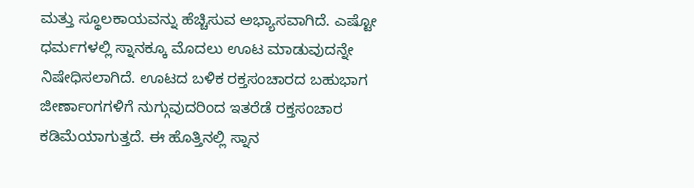ಮತ್ತು ಸ್ಥೂಲಕಾಯವನ್ನು ಹೆಚ್ಚಿಸುವ ಅಭ್ಯಾಸವಾಗಿದೆ. ಎಷ್ಟೋ ಧರ್ಮಗಳಲ್ಲಿ ಸ್ನಾನಕ್ಕೂ ಮೊದಲು ಊಟ ಮಾಡುವುದನ್ನೇ ನಿಷೇಧಿಸಲಾಗಿದೆ. ಊಟದ ಬಳಿಕ ರಕ್ತಸಂಚಾರದ ಬಹುಭಾಗ ಜೀರ್ಣಾಂಗಗಳಿಗೆ ನುಗ್ಗುವುದರಿಂದ ಇತರೆಡೆ ರಕ್ತಸಂಚಾರ ಕಡಿಮೆಯಾಗುತ್ತದೆ. ಈ ಹೊತ್ತಿನಲ್ಲಿ ಸ್ನಾನ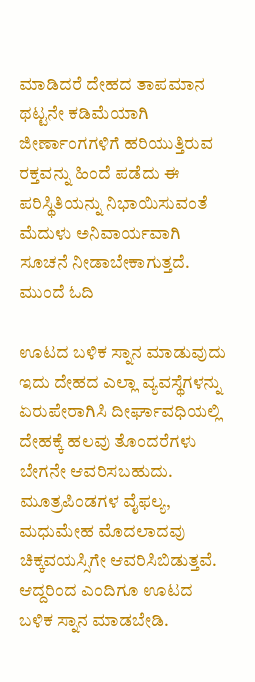ಮಾಡಿದರೆ ದೇಹದ ತಾಪಮಾನ ಥಟ್ಟನೇ ಕಡಿಮೆಯಾಗಿ ಜೀರ್ಣಾಂಗಗಳಿಗೆ ಹರಿಯುತ್ತಿರುವ ರಕ್ತವನ್ನು ಹಿಂದೆ ಪಡೆದು ಈ ಪರಿಸ್ಥಿತಿಯನ್ನು ನಿಭಾಯಿಸುವಂತೆ ಮೆದುಳು ಅನಿವಾರ್ಯವಾಗಿ ಸೂಚನೆ ನೀಡಾಬೇಕಾಗುತ್ತದೆ. ಮುಂದೆ ಓದಿ

ಊಟದ ಬಳಿಕ ಸ್ನಾನ ಮಾಡುವುದು
ಇದು ದೇಹದ ಎಲ್ಲಾ ವ್ಯವಸ್ಥೆಗಳನ್ನು ಏರುಪೇರಾಗಿಸಿ ದೀರ್ಘಾವಧಿಯಲ್ಲಿ ದೇಹಕ್ಕೆ ಹಲವು ತೊಂದರೆಗಳು ಬೇಗನೇ ಆವರಿಸಬಹುದು. ಮೂತ್ರಪಿಂಡಗಳ ವೈಫಲ್ಯ, ಮಧುಮೇಹ ಮೊದಲಾದವು ಚಿಕ್ಕವಯಸ್ಸಿಗೇ ಆವರಿಸಿಬಿಡುತ್ತವೆ. ಆದ್ದರಿಂದ ಎಂದಿಗೂ ಊಟದ ಬಳಿಕ ಸ್ನಾನ ಮಾಡಬೇಡಿ.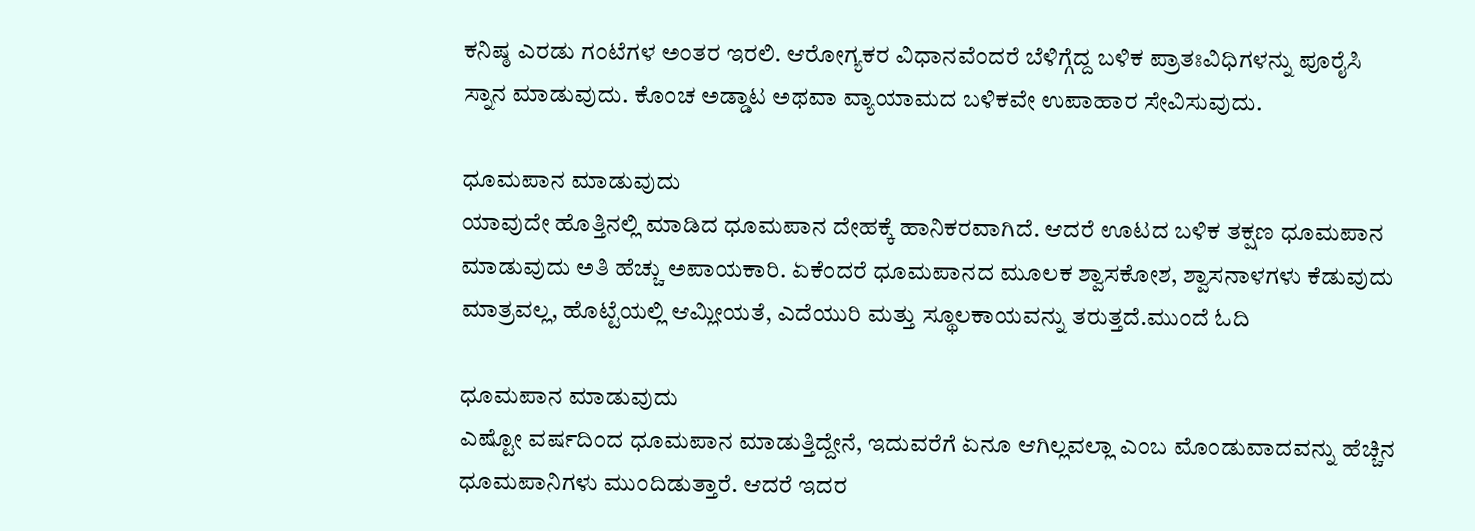ಕನಿಷ್ಠ ಎರಡು ಗಂಟೆಗಳ ಅಂತರ ಇರಲಿ. ಆರೋಗ್ಯಕರ ವಿಧಾನವೆಂದರೆ ಬೆಳಿಗ್ಗೆದ್ದ ಬಳಿಕ ಪ್ರಾತಃವಿಧಿಗಳನ್ನು ಪೂರೈಸಿ ಸ್ನಾನ ಮಾಡುವುದು. ಕೊಂಚ ಅಡ್ಡಾಟ ಅಥವಾ ವ್ಯಾಯಾಮದ ಬಳಿಕವೇ ಉಪಾಹಾರ ಸೇವಿಸುವುದು.

ಧೂಮಪಾನ ಮಾಡುವುದು
ಯಾವುದೇ ಹೊತ್ತಿನಲ್ಲಿ ಮಾಡಿದ ಧೂಮಪಾನ ದೇಹಕ್ಕೆ ಹಾನಿಕರವಾಗಿದೆ. ಆದರೆ ಊಟದ ಬಳಿಕ ತಕ್ಷಣ ಧೂಮಪಾನ ಮಾಡುವುದು ಅತಿ ಹೆಚ್ಚು ಅಪಾಯಕಾರಿ. ಏಕೆಂದರೆ ಧೂಮಪಾನದ ಮೂಲಕ ಶ್ವಾಸಕೋಶ, ಶ್ವಾಸನಾಳಗಳು ಕೆಡುವುದು ಮಾತ್ರವಲ್ಲ, ಹೊಟ್ಟೆಯಲ್ಲಿ ಆಮ್ಲೀಯತೆ, ಎದೆಯುರಿ ಮತ್ತು ಸ್ಥೂಲಕಾಯವನ್ನು ತರುತ್ತದೆ.ಮುಂದೆ ಓದಿ

ಧೂಮಪಾನ ಮಾಡುವುದು
ಎಷ್ಟೋ ವರ್ಷದಿಂದ ಧೂಮಪಾನ ಮಾಡುತ್ತಿದ್ದೇನೆ, ಇದುವರೆಗೆ ಏನೂ ಆಗಿಲ್ಲವಲ್ಲಾ ಎಂಬ ಮೊಂಡುವಾದವನ್ನು ಹೆಚ್ಚಿನ ಧೂಮಪಾನಿಗಳು ಮುಂದಿಡುತ್ತಾರೆ. ಆದರೆ ಇದರ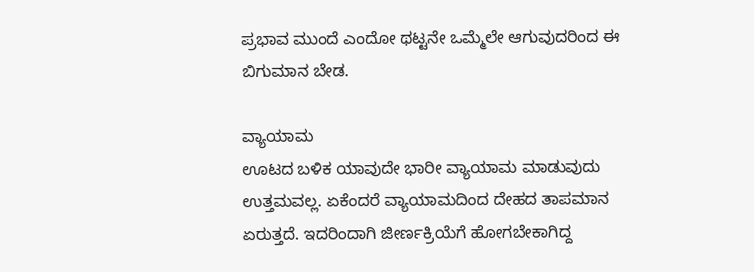ಪ್ರಭಾವ ಮುಂದೆ ಎಂದೋ ಥಟ್ಟನೇ ಒಮ್ಮೆಲೇ ಆಗುವುದರಿಂದ ಈ ಬಿಗುಮಾನ ಬೇಡ.

ವ್ಯಾಯಾಮ
ಊಟದ ಬಳಿಕ ಯಾವುದೇ ಭಾರೀ ವ್ಯಾಯಾಮ ಮಾಡುವುದು ಉತ್ತಮವಲ್ಲ. ಏಕೆಂದರೆ ವ್ಯಾಯಾಮದಿಂದ ದೇಹದ ತಾಪಮಾನ ಏರುತ್ತದೆ. ಇದರಿಂದಾಗಿ ಜೀರ್ಣಕ್ರಿಯೆಗೆ ಹೋಗಬೇಕಾಗಿದ್ದ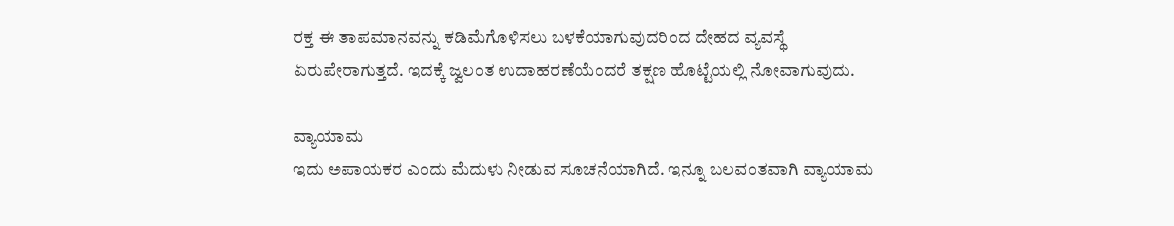ರಕ್ತ ಈ ತಾಪಮಾನವನ್ನು ಕಡಿಮೆಗೊಳಿಸಲು ಬಳಕೆಯಾಗುವುದರಿಂದ ದೇಹದ ವ್ಯವಸ್ಥೆ ಏರುಪೇರಾಗುತ್ತದೆ. ಇದಕ್ಕೆ ಜ್ವಲಂತ ಉದಾಹರಣೆಯೆಂದರೆ ತಕ್ಷಣ ಹೊಟ್ಟೆಯಲ್ಲಿ ನೋವಾಗುವುದು.

ವ್ಯಾಯಾಮ
ಇದು ಅಪಾಯಕರ ಎಂದು ಮೆದುಳು ನೀಡುವ ಸೂಚನೆಯಾಗಿದೆ. ಇನ್ನೂ ಬಲವಂತವಾಗಿ ವ್ಯಾಯಾಮ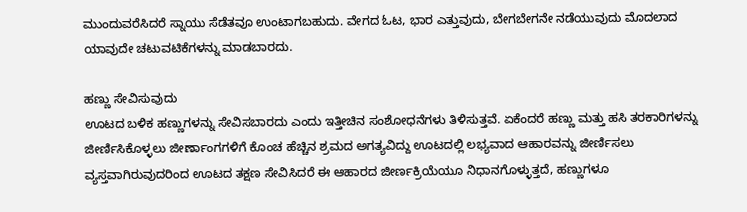ಮುಂದುವರೆಸಿದರೆ ಸ್ನಾಯು ಸೆಡೆತವೂ ಉಂಟಾಗಬಹುದು. ವೇಗದ ಓಟ, ಭಾರ ಎತ್ತುವುದು, ಬೇಗಬೇಗನೇ ನಡೆಯುವುದು ಮೊದಲಾದ ಯಾವುದೇ ಚಟುವಟಿಕೆಗಳನ್ನು ಮಾಡಬಾರದು.

ಹಣ್ಣು ಸೇವಿಸುವುದು
ಊಟದ ಬಳಿಕ ಹಣ್ಣುಗಳನ್ನು ಸೇವಿಸಬಾರದು ಎಂದು ಇತ್ತೀಚಿನ ಸಂಶೋಧನೆಗಳು ತಿಳಿಸುತ್ತವೆ. ಏಕೆಂದರೆ ಹಣ್ಣು ಮತ್ತು ಹಸಿ ತರಕಾರಿಗಳನ್ನು ಜೀರ್ಣಿಸಿಕೊಳ್ಳಲು ಜೀರ್ಣಾಂಗಗಳಿಗೆ ಕೊಂಚ ಹೆಚ್ಚಿನ ಶ್ರಮದ ಅಗತ್ಯವಿದ್ದು ಊಟದಲ್ಲಿ ಲಭ್ಯವಾದ ಆಹಾರವನ್ನು ಜೀರ್ಣಿಸಲು ವ್ಯಸ್ತವಾಗಿರುವುದರಿಂದ ಊಟದ ತಕ್ಷಣ ಸೇವಿಸಿದರೆ ಈ ಆಹಾರದ ಜೀರ್ಣಕ್ರಿಯೆಯೂ ನಿಧಾನಗೊಳ್ಳುತ್ತದೆ, ಹಣ್ಣುಗಳೂ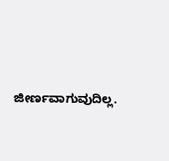ಜೀರ್ಣವಾಗುವುದಿಲ್ಲ.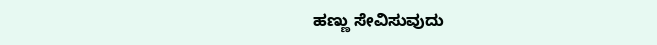ಹಣ್ಣು ಸೇವಿಸುವುದು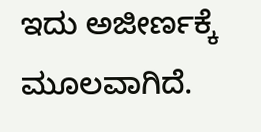ಇದು ಅಜೀರ್ಣಕ್ಕೆ ಮೂಲವಾಗಿದೆ.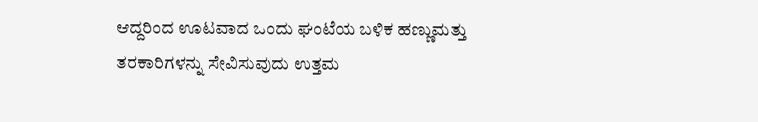ಆದ್ದರಿಂದ ಊಟವಾದ ಒಂದು ಘಂಟೆಯ ಬಳಿಕ ಹಣ್ಣುಮತ್ತು ತರಕಾರಿಗಳನ್ನು ಸೇವಿಸುವುದು ಉತ್ತಮ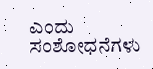ಎಂದು ಸಂಶೋಧನೆಗಳು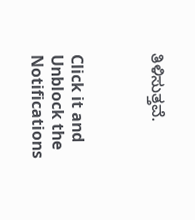ತಿಳಿಸುತ್ತವೆ.



Click it and Unblock the Notifications